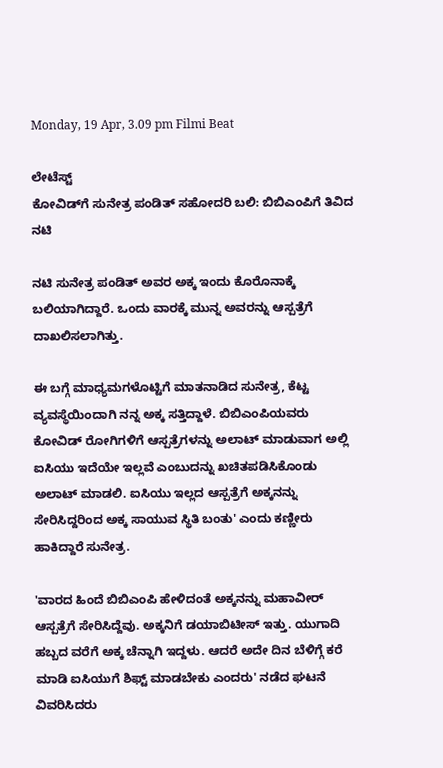Monday, 19 Apr, 3.09 pm Filmi Beat

ಲೇಟೆಸ್ಟ್
ಕೋವಿಡ್‌ಗೆ ಸುನೇತ್ರ ಪಂಡಿತ್ ಸಹೋದರಿ ಬಲಿ: ಬಿಬಿಎಂಪಿಗೆ ತಿವಿದ ನಟಿ

ನಟಿ ಸುನೇತ್ರ ಪಂಡಿತ್ ಅವರ ಅಕ್ಕ ಇಂದು ಕೊರೊನಾಕ್ಕೆ ಬಲಿಯಾಗಿದ್ದಾರೆ. ಒಂದು ವಾರಕ್ಕೆ ಮುನ್ನ ಅವರನ್ನು ಆಸ್ಪತ್ರೆಗೆ ದಾಖಲಿಸಲಾಗಿತ್ತು.

ಈ ಬಗ್ಗೆ ಮಾಧ್ಯಮಗಳೊಟ್ಟಿಗೆ ಮಾತನಾಡಿದ ಸುನೇತ್ರ, ಕೆಟ್ಟ ವ್ಯವಸ್ಥೆಯಿಂದಾಗಿ ನನ್ನ ಅಕ್ಕ ಸತ್ತಿದ್ದಾಳೆ. ಬಿಬಿಎಂಪಿಯವರು ಕೋವಿಡ್ ರೋಗಿಗಳಿಗೆ ಆಸ್ಪತ್ರೆಗಳನ್ನು ಅಲಾಟ್‌ ಮಾಡುವಾಗ ಅಲ್ಲಿ ಐಸಿಯು ಇದೆಯೇ ಇಲ್ಲವೆ ಎಂಬುದನ್ನು ಖಚಿತಪಡಿಸಿಕೊಂಡು ಅಲಾಟ್ ಮಾಡಲಿ. ಐಸಿಯು ಇಲ್ಲದ ಆಸ್ಪತ್ರೆಗೆ ಅಕ್ಕನನ್ನು ಸೇರಿಸಿದ್ದರಿಂದ ಅಕ್ಕ ಸಾಯುವ ಸ್ಥಿತಿ ಬಂತು' ಎಂದು ಕಣ್ಣೀರು ಹಾಕಿದ್ದಾರೆ ಸುನೇತ್ರ.

'ವಾರದ ಹಿಂದೆ ಬಿಬಿಎಂಪಿ ಹೇಳಿದಂತೆ ಅಕ್ಕನನ್ನು ಮಹಾವೀರ್ ಆಸ್ಪತ್ರೆಗೆ ಸೇರಿಸಿದ್ದೆವು. ಅಕ್ಕನಿಗೆ ಡಯಾಬಿಟೀಸ್ ಇತ್ತು. ಯುಗಾದಿ ಹಬ್ಬದ ವರೆಗೆ ಅಕ್ಕ ಚೆನ್ನಾಗಿ ಇದ್ದಳು. ಆದರೆ ಅದೇ ದಿನ ಬೆಳಿಗ್ಗೆ ಕರೆ ಮಾಡಿ ಐಸಿಯುಗೆ ಶಿಫ್ಟ್ ಮಾಡಬೇಕು ಎಂದರು' ನಡೆದ ಘಟನೆ ವಿವರಿಸಿದರು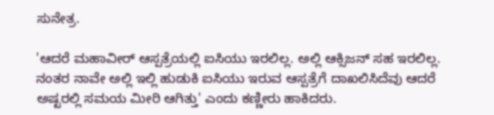ಸುನೇತ್ರ.

'ಆದರೆ ಮಹಾವೀರ್‌ ಆಸ್ಪತ್ರೆಯಲ್ಲಿ ಐಸಿಯು ಇರಲಿಲ್ಲ. ಅಲ್ಲಿ ಆಕ್ಸಿಜನ್ ಸಹ ಇರಲಿಲ್ಲ. ನಂತರ ನಾವೇ ಅಲ್ಲಿ ಇಲ್ಲಿ ಹುಡುಕಿ ಐಸಿಯು ಇರುವ ಆಸ್ಪತ್ರೆಗೆ ದಾಖಲಿಸಿದೆವು ಆದರೆ ಅಷ್ಟರಲ್ಲಿ ಸಮಯ ಮೀರಿ ಆಗಿತ್ತು' ಎಂದು ಕಣ್ಣೀರು ಹಾಕಿದರು.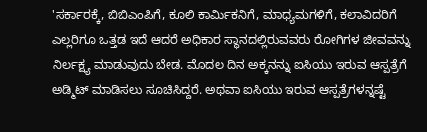'ಸರ್ಕಾರಕ್ಕೆ, ಬಿಬಿಎಂಪಿಗೆ, ಕೂಲಿ ಕಾರ್ಮಿಕನಿಗೆ, ಮಾಧ್ಯಮಗಳಿಗೆ, ಕಲಾವಿದರಿಗೆ ಎಲ್ಲರಿಗೂ ಒತ್ತಡ ಇದೆ ಆದರೆ ಅಧಿಕಾರ ಸ್ಥಾನದಲ್ಲಿರುವವರು ರೋಗಿಗಳ ಜೀವವನ್ನು ನಿರ್ಲಕ್ಷ್ಯ ಮಾಡುವುದು ಬೇಡ. ಮೊದಲ ದಿನ ಅಕ್ಕನನ್ನು ಐಸಿಯು ಇರುವ ಆಸ್ಪತ್ರೆಗೆ ಅಡ್ಮಿಟ್ ಮಾಡಿಸಲು ಸೂಚಿಸಿದ್ದರೆ. ಅಥವಾ ಐಸಿಯು ಇರುವ ಆಸ್ಪತ್ರೆಗಳನ್ನಷ್ಟೆ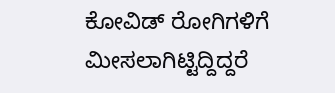ಕೋವಿಡ್ ರೋಗಿಗಳಿಗೆ ಮೀಸಲಾಗಿಟ್ಟಿದ್ದಿದ್ದರೆ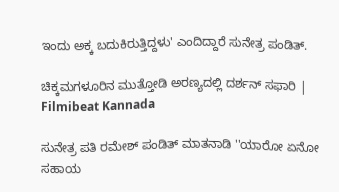ಇಂದು ಅಕ್ಕ ಬದುಕಿರುತ್ತಿದ್ದಳು' ಎಂದಿದ್ದಾರೆ ಸುನೇತ್ರ ಪಂಡಿತ್.

ಚಿಕ್ಕಮಗಳೂರಿನ ಮುತ್ತೋಡಿ ಅರಣ್ಯದಲ್ಲಿ ದರ್ಶನ್ ಸಫಾರಿ | Filmibeat Kannada

ಸುನೇತ್ರ ಪತಿ ರಮೇಶ್ ಪಂಡಿತ್ ಮಾತನಾಡಿ ''ಯಾರೋ ಏನೋ ಸಹಾಯ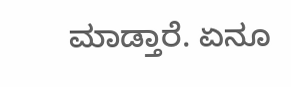ಮಾಡ್ತಾರೆ. ಏನೂ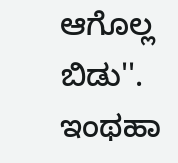ಆಗೊಲ್ಲ ಬಿಡು''. ಇಂಥಹಾ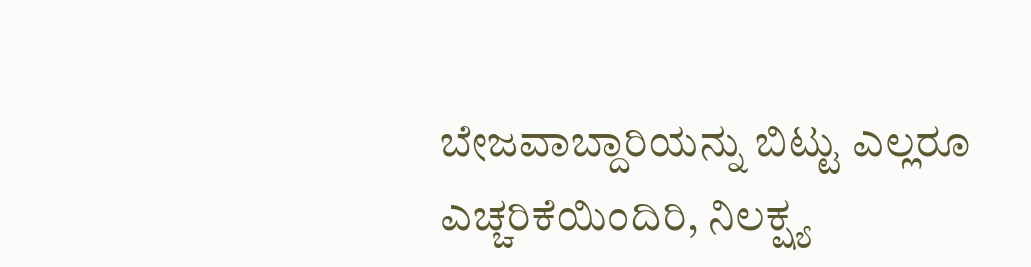ಬೇಜವಾಬ್ದಾರಿಯನ್ನು ಬಿಟ್ಟು ಎಲ್ಲರೂ ಎಚ್ಚರಿಕೆಯಿಂದಿರಿ, ನಿಲಕ್ಷ್ಯ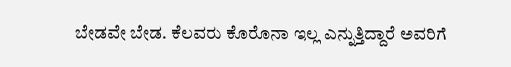ಬೇಡವೇ ಬೇಡ. ಕೆಲವರು ಕೊರೊನಾ ಇಲ್ಲ ಎನ್ನುತ್ತಿದ್ದಾರೆ ಅವರಿಗೆ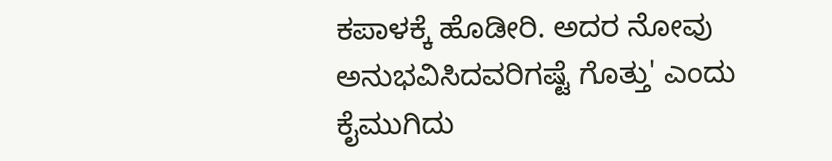ಕಪಾಳಕ್ಕೆ ಹೊಡೀರಿ. ಅದರ ನೋವು ಅನುಭವಿಸಿದವರಿಗಷ್ಟೆ ಗೊತ್ತು' ಎಂದು ಕೈಮುಗಿದು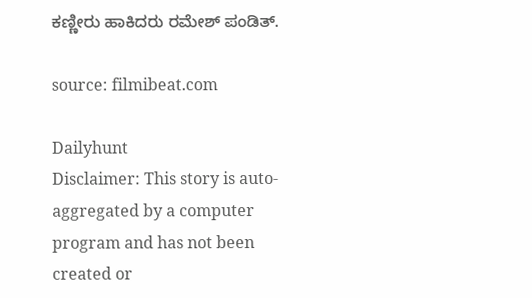ಕಣ್ಣೀರು ಹಾಕಿದರು ರಮೇಶ್ ಪಂಡಿತ್.

source: filmibeat.com

Dailyhunt
Disclaimer: This story is auto-aggregated by a computer program and has not been created or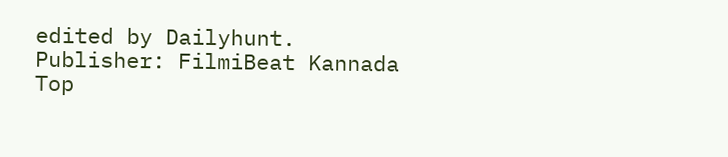edited by Dailyhunt. Publisher: FilmiBeat Kannada
Top